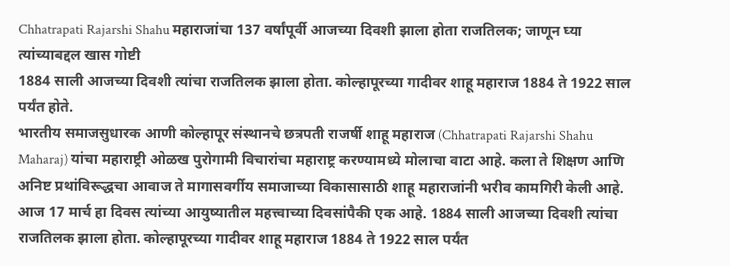Chhatrapati Rajarshi Shahu महाराजांचा 137 वर्षांपूर्वी आजच्या दिवशी झाला होता राजतिलक; जाणून घ्या त्यांच्याबद्दल खास गोष्टी
1884 साली आजच्या दिवशी त्यांचा राजतिलक झाला होता. कोल्हापूरच्या गादीवर शाहू महाराज 1884 ते 1922 साल पर्यंत होते.
भारतीय समाजसुधारक आणी कोल्हापूर संस्थानचे छत्रपती राजर्षी शाहू महाराज (Chhatrapati Rajarshi Shahu Maharaj) यांचा महाराष्ट्री ओळख पुरोगामी विचारांचा महाराष्ट्र करण्यामध्ये मोलाचा वाटा आहे. कला ते शिक्षण आणि अनिष्ट प्रथांविरूद्धचा आवाज ते मागासवर्गीय समाजाच्या विकासासाठी शाहू महाराजांनी भरीव कामगिरी केली आहे. आज 17 मार्च हा दिवस त्यांच्या आयुष्यातील महत्त्वाच्या दिवसांपैकी एक आहे. 1884 साली आजच्या दिवशी त्यांचा राजतिलक झाला होता. कोल्हापूरच्या गादीवर शाहू महाराज 1884 ते 1922 साल पर्यंत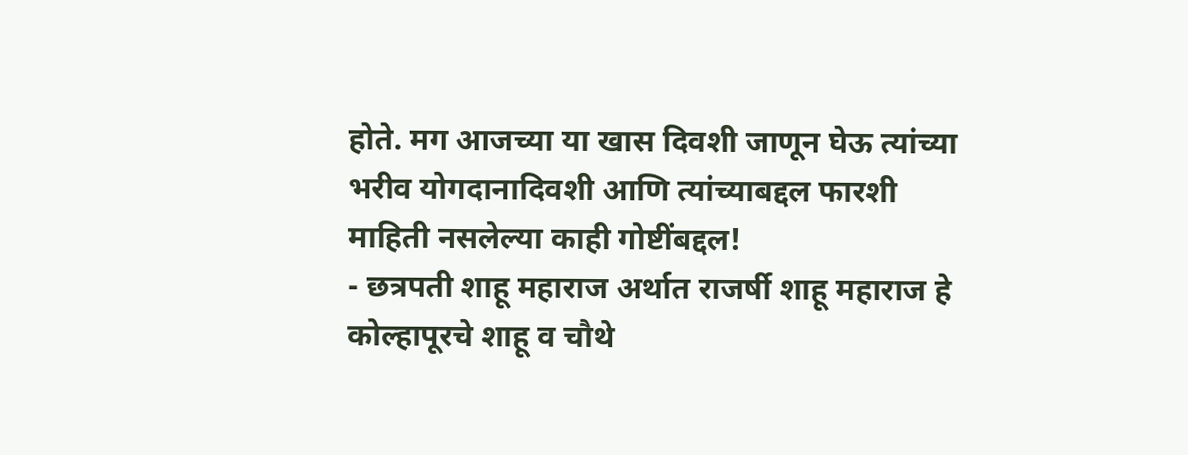होते. मग आजच्या या खास दिवशी जाणून घेऊ त्यांच्या भरीव योगदानादिवशी आणि त्यांच्याबद्दल फारशी माहिती नसलेल्या काही गोष्टींबद्दल!
- छत्रपती शाहू महाराज अर्थात राजर्षी शाहू महाराज हे कोल्हापूरचे शाहू व चौथे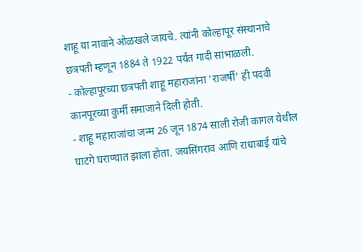शाहू या नावाने ओळखले जायचे. त्यांनी कोल्हापूर संस्थानाचे छत्रपती म्हणून 1884 ते 1922 पर्यंत गादी सांभाळली.
- कोल्हापूरच्या छत्रपती शाहू महाराजांना 'राजर्षी' ही पदवी कानपूरच्या कुर्मी समाजाने दिली होती.
- शाहू महाराजांचा जन्म 26 जून 1874 साली रोजी कागल येथील घाटगे घराण्यात झाला होता. जयसिंगराव आणि राधाबाई यांचे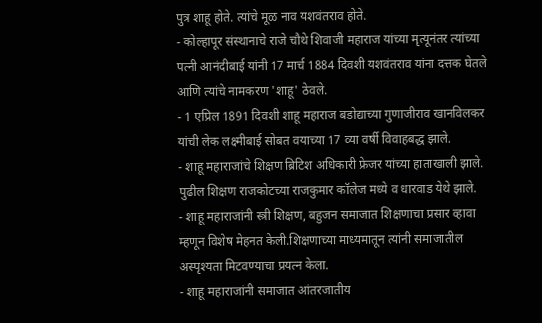पुत्र शाहू होते. त्यांचे मूळ नाव यशवंतराव होते.
- कोल्हापूर संस्थानाचे राजे चौथे शिवाजी महाराज यांच्या मृत्यूनंतर त्यांच्या पत्नी आनंदीबाई यांनी 17 मार्च 1884 दिवशी यशवंतराव यांना दत्तक घेतले आणि त्यांचे नामकरण 'शाहू' ठेवले.
- 1 एप्रिल 1891 दिवशी शाहू महाराज बडोद्याच्या गुणाजीराव खानविलकर यांची लेक लक्ष्मीबाई सोबत वयाच्या 17 व्या वर्षी विवाहबद्ध झाले.
- शाहू महाराजांचे शिक्षण ब्रिटिश अधिकारी फ्रेजर यांच्या हाताखाली झाले. पुढील शिक्षण राजकोटच्या राजकुमार कॉलेज मध्ये व धारवाड येथे झाले.
- शाहू महाराजांनी स्त्री शिक्षण, बहुजन समाजात शिक्षणाचा प्रसार व्हावा म्हणून विशेष मेहनत केली.शिक्षणाच्या माध्यमातून त्यांनी समाजातील अस्पृश्यता मिटवण्याचा प्रयत्न केला.
- शाहू महाराजांनी समाजात आंतरजातीय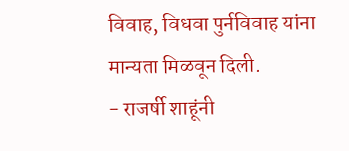विवाह, विधवा पुर्नविवाह यांना मान्यता मिळवून दिली.
- राजर्षी शाहूंनी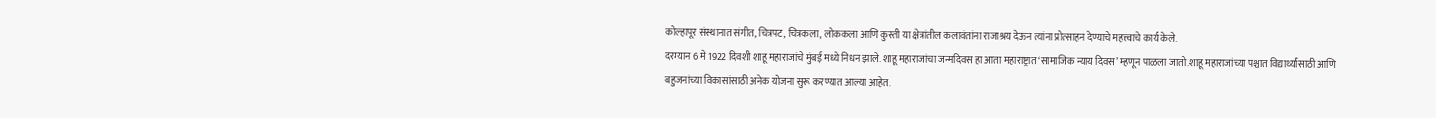कोल्हापूर संस्थानात संगीत, चित्रपट, चित्रकला, लोककला आणि कुस्ती या क्षेत्रांतील कलावंतांना राजाश्रय देऊन त्यांना प्रोत्साहन देण्याचे महत्त्वाचे कार्य केले.
दरम्यान 6 मे 1922 दिवशी शाहू महाराजांचे मुंबई मध्ये निधन झाले. शाहू महाराजांचा जन्मदिवस हा आता महाराष्ट्रात ‘सामाजिक न्याय दिवस’ म्हणून पाळला जातो.शाहू महाराजांच्या पश्चात विद्यार्थ्यांसाठी आणि बहुजनांच्या विकासांसाठी अनेक योजना सुरू करण्यात आल्या आहेत.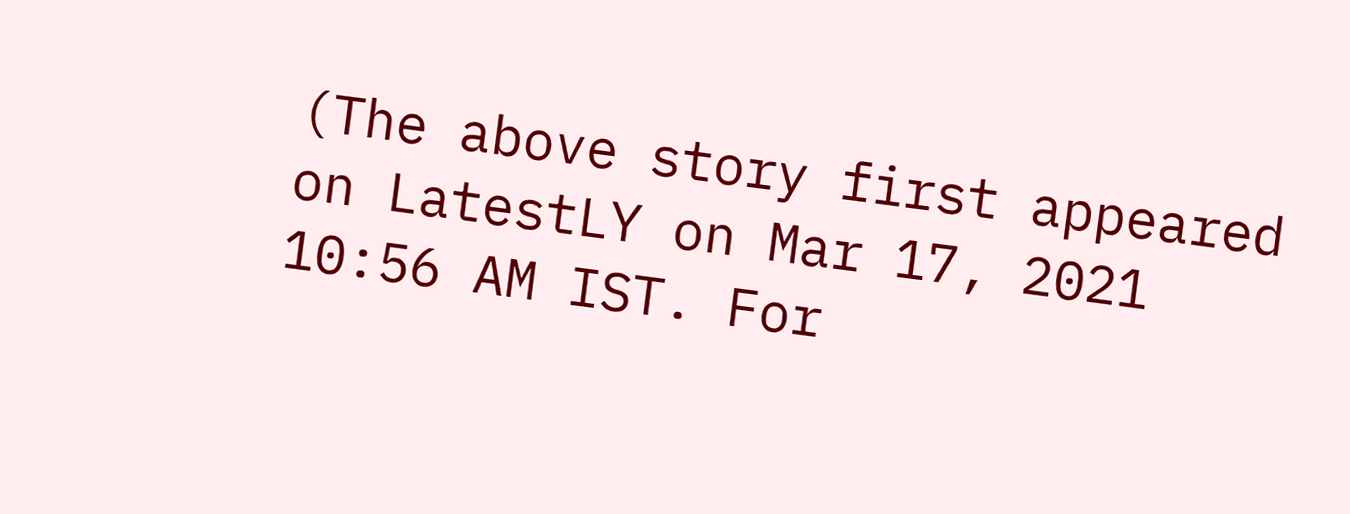(The above story first appeared on LatestLY on Mar 17, 2021 10:56 AM IST. For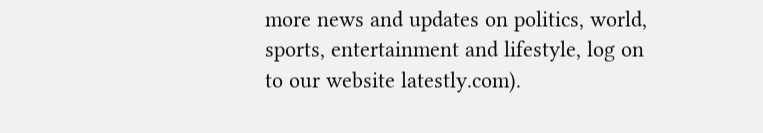more news and updates on politics, world, sports, entertainment and lifestyle, log on to our website latestly.com).